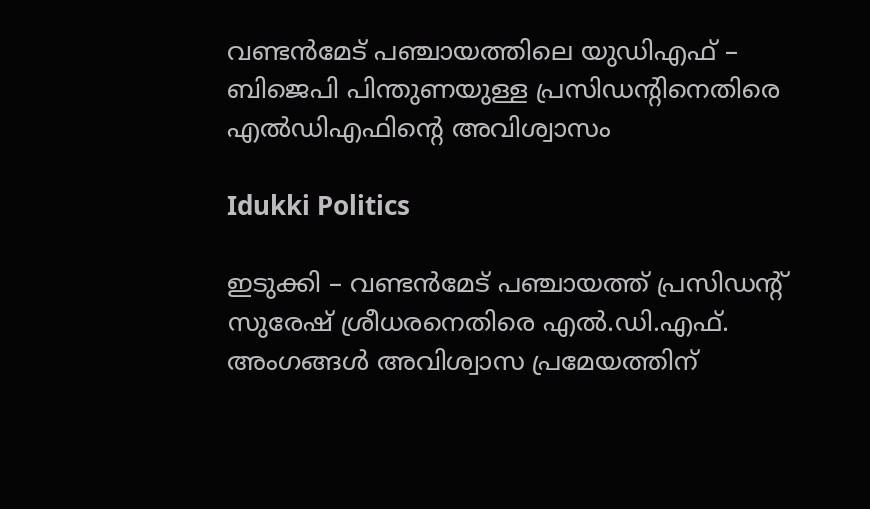വണ്ടൻമേട് പഞ്ചായത്തിലെ യുഡിഎഫ് – ബിജെപി പിന്തുണയുള്ള പ്രസിഡന്റിനെതിരെ എൽഡിഎഫിന്റെ അവിശ്വാസം

Idukki Politics

ഇടുക്കി – വണ്ടന്‍മേട് പഞ്ചായത്ത് പ്രസിഡന്റ് സുരേഷ് ശ്രീധരനെതിരെ എല്‍.ഡി.എഫ്. അംഗങ്ങള്‍ അവിശ്വാസ പ്രമേയത്തിന്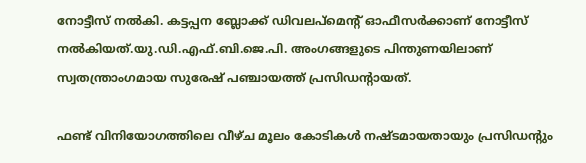നോട്ടീസ് നല്‍കി. കട്ടപ്പന ബ്ലോക്ക് ഡിവലപ്‌മെന്റ് ഓഫീസര്‍ക്കാണ് നോട്ടീസ് നല്‍കിയത്.യു.ഡി.എഫ്.ബി.ജെ.പി. അംഗങ്ങളുടെ പിന്തുണയിലാണ് സ്വതന്ത്രാംഗമായ സുരേഷ് പഞ്ചായത്ത് പ്രസിഡന്റായത്.

ഫണ്ട് വിനിയോഗത്തിലെ വീഴ്ച മൂലം കോടികള്‍ നഷ്ടമായതായും പ്രസിഡന്റും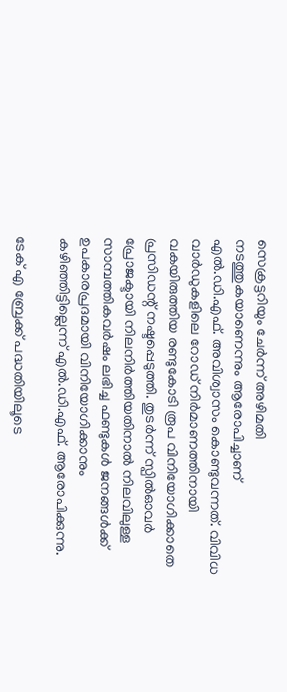സെക്രട്ടറിയും ചേര്‍ന്ന് അഴിമതി നടത്തുകയാണെന്നും ആരോപിച്ചാണ് എല്‍.ഡി.എഫ്. അവിശ്വാസം കൊണ്ടുവന്നത്. വിവിധ വാര്‍ഡുകളിലെ റോഡ് നിര്‍മാണത്തിനായി വകയിരുത്തിയ രണ്ടുകോടി രൂപ വിനിയോഗിക്കാതെ പ്രസിഡന്റ് നഷ്ടപ്പെടുത്തി. തുടര്‍ന്ന് സ്പില്‍ഓവര്‍ പ്രോജക്ടായി നിലനിര്‍ത്തിയതിനാല്‍ നിലവിലുള്ള സാമ്പത്തികവര്‍ഷം ലഭിച്ച ഫണ്ടുകള്‍ ജനങ്ങള്‍ക്ക് ഉപകാരപ്രദമായി വിനിയോഗിക്കാനും കഴിഞ്ഞിട്ടില്ലെന്ന് എല്‍.ഡി.എഫ്. ആരോപിക്കുന്നു.

ടേക് എ ബ്രേക്ക് പദ്ധതിയിലൂടെ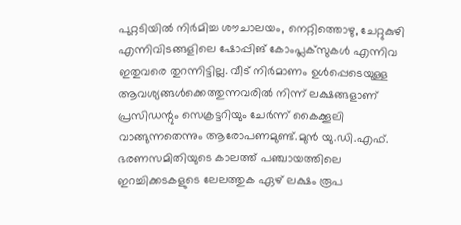പുറ്റടിയില്‍ നിര്‍മിച്ച ശൗചാലയം, നെറ്റിത്തൊഴു, ചേറ്റുകുഴി എന്നിവിടങ്ങളിലെ ഷോപ്പിങ് കോംപ്ലക്‌സുകള്‍ എന്നിവ ഇതുവരെ തുറന്നിട്ടില്ല. വീട് നിര്‍മാണം ഉള്‍പ്പെടെയുള്ള ആവശ്യങ്ങള്‍ക്കെത്തുന്നവരില്‍ നിന്ന് ലക്ഷങ്ങളാണ് പ്രസിഡന്റും സെക്രട്ടറിയും ചേര്‍ന്ന് കൈക്കൂലി വാങ്ങുന്നതെന്നും ആരോപണമുണ്ട്.മുന്‍ യു.ഡി.എഫ്. ഭരണസമിതിയുടെ കാലത്ത് പഞ്ചായത്തിലെ ഇറച്ചിക്കടകളുടെ ലേലത്തുക ഏഴ് ലക്ഷം രൂപ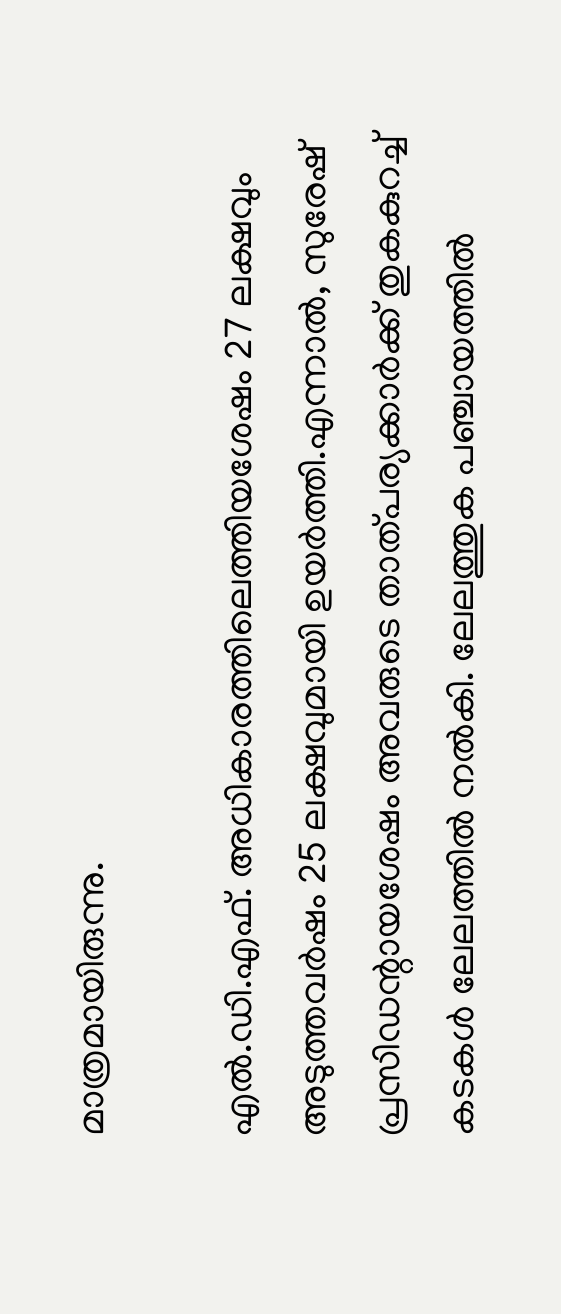മാത്രമായിരുന്നു.

എല്‍.ഡി.എഫ്. അധികാരത്തിലെത്തിയശേഷം 27 ലക്ഷവും അടുത്തവര്‍ഷം 25 ലക്ഷവുമായി ഉയര്‍ത്തി.എന്നാല്‍, സുരേഷ് പ്രസിഡന്റായശേഷം അവരുടെ താത്പര്യക്കാര്‍ക്ക് തുകകുറച്ച് കടകള്‍ ലേലത്തില്‍ നല്‍കി. ലേലത്തുക പഞ്ചായത്തില്‍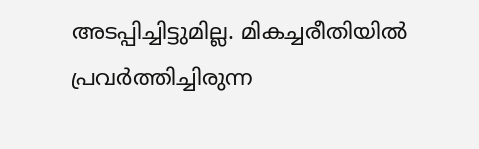അടപ്പിച്ചിട്ടുമില്ല. മികച്ചരീതിയില്‍ പ്രവര്‍ത്തിച്ചിരുന്ന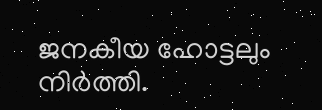ജനകീയ ഹോട്ടലും നിര്‍ത്തി.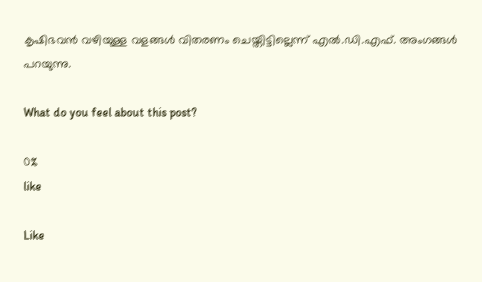കൃഷിഭവന്‍ വഴിയുള്ള വളങ്ങള്‍ വിതരണം ചെയ്തിട്ടില്ലെന്ന് എല്‍.ഡി.എഫ്. അംഗങ്ങള്‍ പറയുന്നു.

What do you feel about this post?

0%
like

Like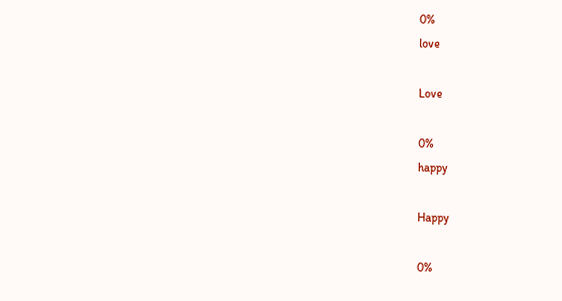0%
love

Love

0%
happy

Happy

0%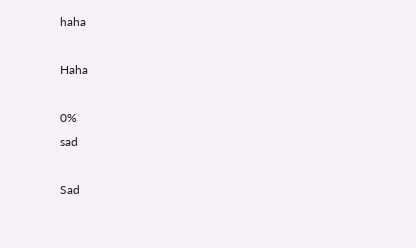haha

Haha

0%
sad

Sad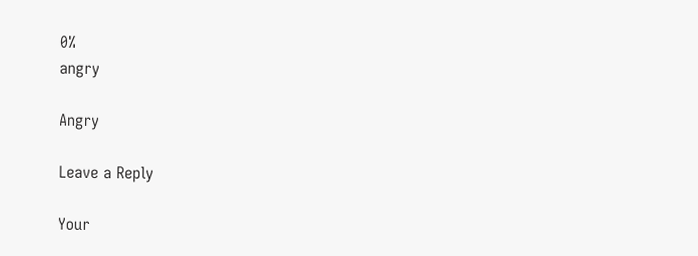0%
angry

Angry

Leave a Reply

Your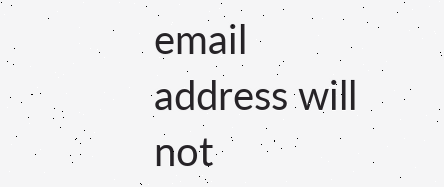email address will not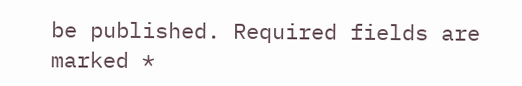be published. Required fields are marked *